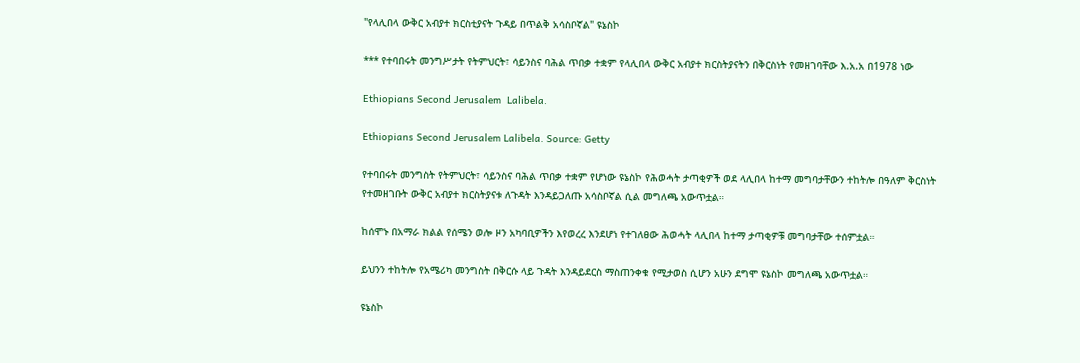"የላሊበላ ውቅር አብያተ ክርስቲያናት ጉዳይ በጥልቅ አሳስቦኛል" ዩኔስኮ

*** የተባበሩት መንግሥታት የትምህርት፣ ሳይንስና ባሕል ጥበቃ ተቋም የላሊበላ ውቅር አብያተ ክርስትያናትን በቅርስነት የመዘገባቸው እ.አ.አ በ1978 ነው

Ethiopians Second Jerusalem  Lalibela.

Ethiopians Second Jerusalem Lalibela. Source: Getty

የተባበሩት መንግስት የትምህርት፣ ሳይንስና ባሕል ጥበቃ ተቋም የሆነው ዩኔስኮ የሕወሓት ታጣቂዎች ወደ ላሊበላ ከተማ መግባታቸውን ተከትሎ በዓለም ቅርስነት የተመዘገቡት ውቅር አብያተ ክርስትያናቱ ለጉዳት እንዳይጋለጡ አሳስቦኛል ሲል መግለጫ አውጥቷል።

ከሰሞኑ በአማራ ክልል የሰሜን ወሎ ዞን አካባቢዎችን እየወረረ እንደሆነ የተገለፀው ሕወሓት ላሊበላ ከተማ ታጣቂዎቹ መግባታቸው ተሰምቷል።

ይህንን ተከትሎ የአሜሪካ መንግስት በቅርሱ ላይ ጉዳት እንዳይደርስ ማስጠንቀቁ የሚታወስ ሲሆን አሁን ደግሞ ዩኔስኮ መግለጫ አውጥቷል።

ዩኔስኮ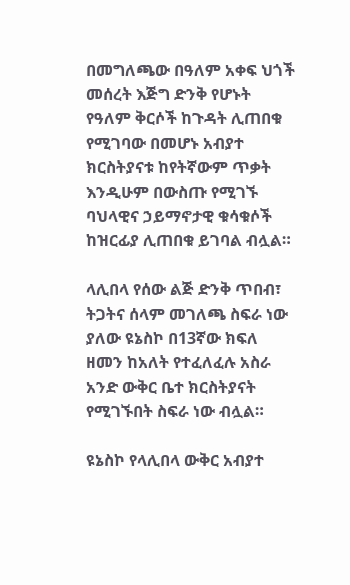በመግለጫው በዓለም አቀፍ ህጎች መሰረት እጅግ ድንቅ የሆኑት የዓለም ቅርሶች ከጉዳት ሊጠበቁ የሚገባው በመሆኑ አብያተ ክርስትያናቱ ከየትኛውም ጥቃት እንዲሁም በውስጡ የሚገኙ ባህላዊና ኃይማኖታዊ ቁሳቁሶች ከዝርፊያ ሊጠበቁ ይገባል ብሏል።

ላሊበላ የሰው ልጅ ድንቅ ጥበብ፣ ትጋትና ሰላም መገለጫ ስፍራ ነው ያለው ዩኔስኮ በ13ኛው ክፍለ ዘመን ከአለት የተፈለፈሉ አስራ አንድ ውቅር ቤተ ክርስትያናት የሚገኙበት ስፍራ ነው ብሏል።

ዩኔስኮ የላሊበላ ውቅር አብያተ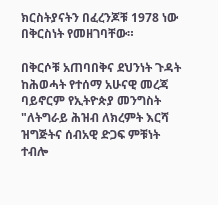ክርስትያናትን በፈረንጆቹ 1978 ነው በቅርስነት የመዘገባቸው።

በቅርሶቹ አጠባበቅና ደህንነት ጉዳት ከሕወሓት የተሰማ አሁናዊ መረጃ ባይኖርም የኢትዮጵያ መንግስት "ለትግራይ ሕዝብ ለክረምት እርሻ ዝግጅትና ሰብአዊ ድጋፍ ምቹነት ተብሎ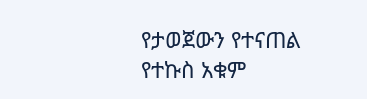የታወጀውን የተናጠል የተኩስ አቁም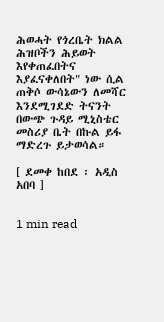ሕወሓት የጎረቤት ክልል ሕዝቦችን ሕይወት እየቀጠፈበትና እያፈናቀለበት" ነው ሲል ጠቅሶ ውሳኔውን ለመሻር እንደሚገደድ ትናንት በውጭ ጉዳይ ሚኒስቴር መስሪያ ቤት በኩል ይፋ ማድረጉ ይታወሳል።

[ ደመቀ ከበደ ፡ አዲስ አበባ ]


1 min read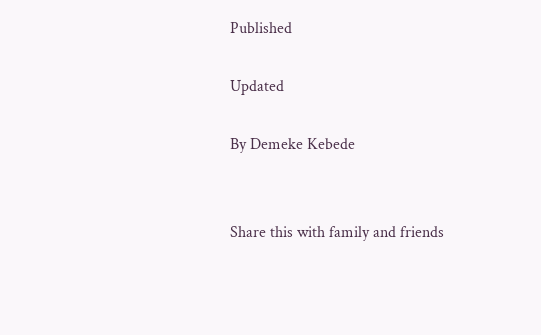Published

Updated

By Demeke Kebede


Share this with family and friends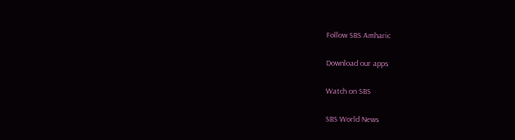Follow SBS Amharic

Download our apps

Watch on SBS

SBS World News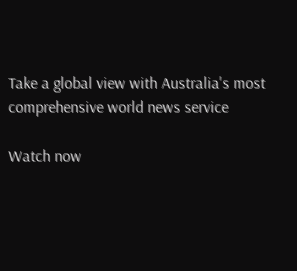Take a global view with Australia's most comprehensive world news service

Watch now